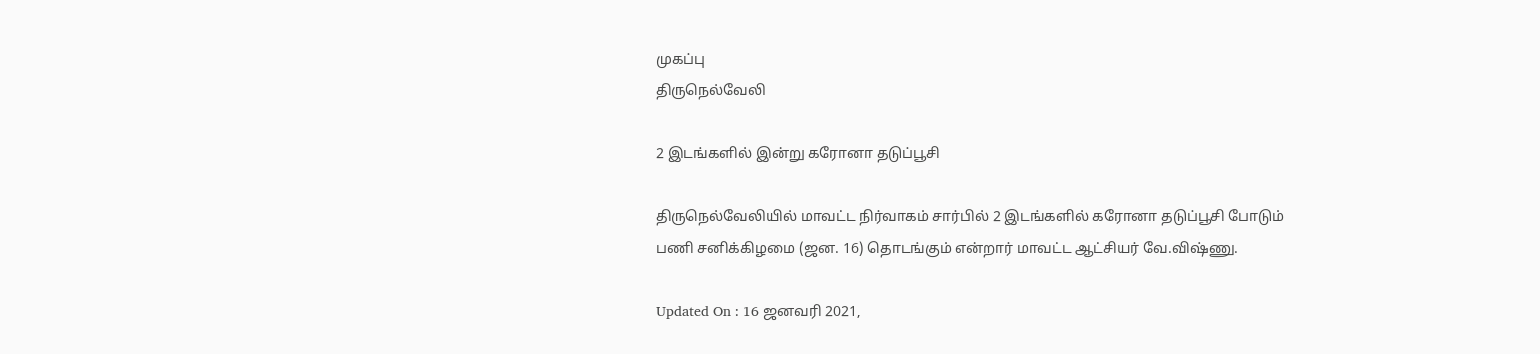முகப்பு
திருநெல்வேலி

2 இடங்களில் இன்று கரோனா தடுப்பூசி

திருநெல்வேலியில் மாவட்ட நிர்வாகம் சார்பில் 2 இடங்களில் கரோனா தடுப்பூசி போடும் பணி சனிக்கிழமை (ஜன. 16) தொடங்கும் என்றார் மாவட்ட ஆட்சியர் வே.விஷ்ணு.

Updated On : 16 ஜனவரி 2021,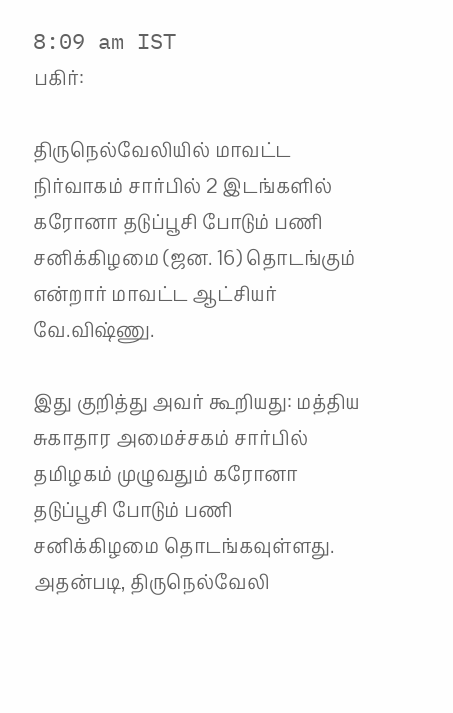8:09 am IST
பகிர்:

திருநெல்வேலியில் மாவட்ட நிர்வாகம் சார்பில் 2 இடங்களில் கரோனா தடுப்பூசி போடும் பணி சனிக்கிழமை (ஜன. 16) தொடங்கும் என்றார் மாவட்ட ஆட்சியர் வே.விஷ்ணு.

இது குறித்து அவர் கூறியது: மத்திய சுகாதார அமைச்சகம் சார்பில் தமிழகம் முழுவதும் கரோனா தடுப்பூசி போடும் பணி சனிக்கிழமை தொடங்கவுள்ளது. அதன்படி, திருநெல்வேலி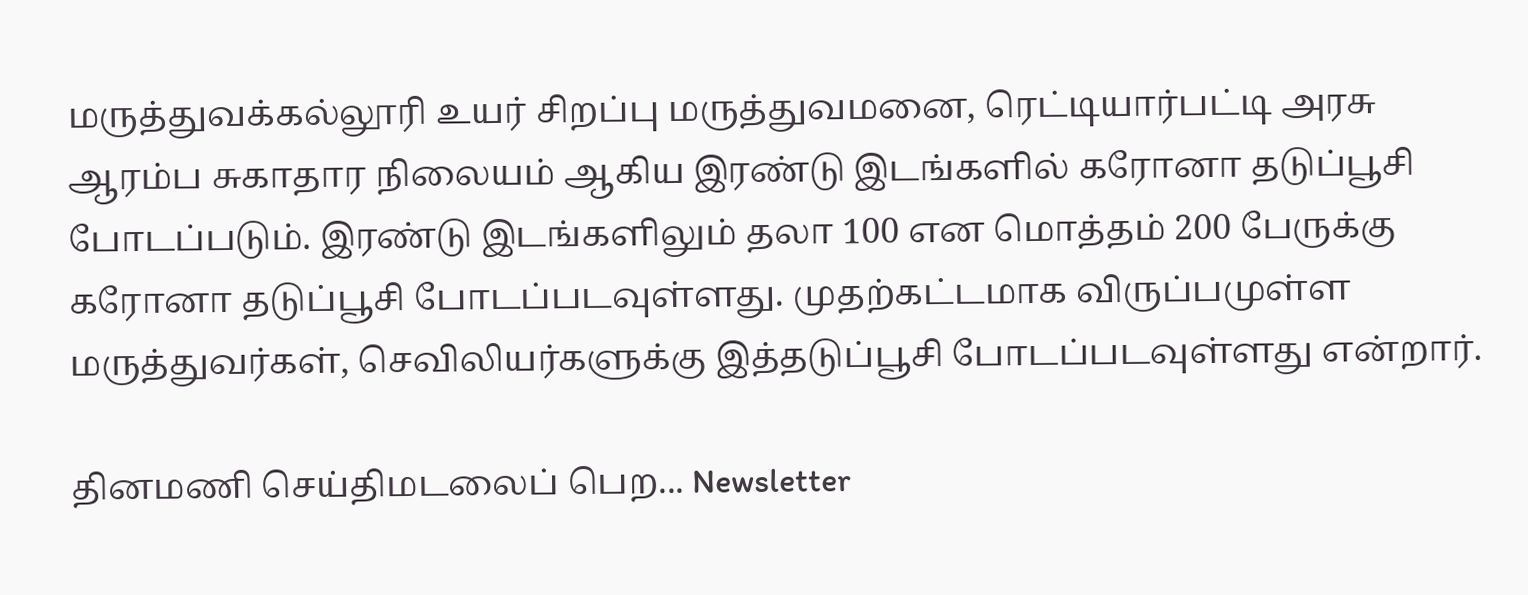மருத்துவக்கல்லூரி உயர் சிறப்பு மருத்துவமனை, ரெட்டியார்பட்டி அரசு ஆரம்ப சுகாதார நிலையம் ஆகிய இரண்டு இடங்களில் கரோனா தடுப்பூசி போடப்படும். இரண்டு இடங்களிலும் தலா 100 என மொத்தம் 200 பேருக்கு கரோனா தடுப்பூசி போடப்படவுள்ளது. முதற்கட்டமாக விருப்பமுள்ள மருத்துவர்கள், செவிலியர்களுக்கு இத்தடுப்பூசி போடப்படவுள்ளது என்றார்.

தினமணி செய்திமடலைப் பெற... Newsletter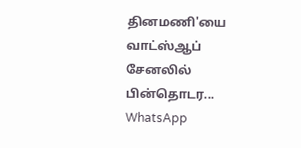தினமணி'யை வாட்ஸ்ஆப் சேனலில் பின்தொடர... WhatsApp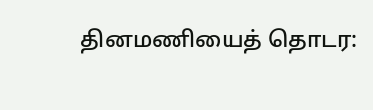தினமணியைத் தொடர: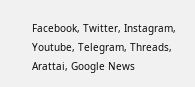Facebook, Twitter, Instagram, Youtube, Telegram, Threads, Arattai, Google News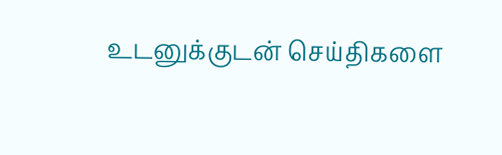உடனுக்குடன் செய்திகளை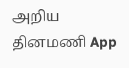அறிய தினமணி App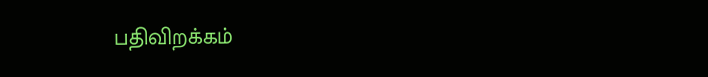பதிவிறக்கம்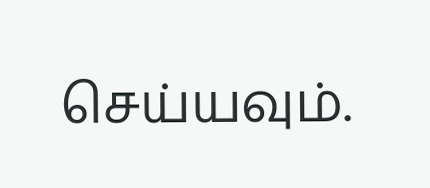செய்யவும்.